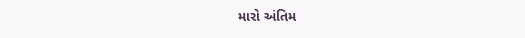મારો અંતિમ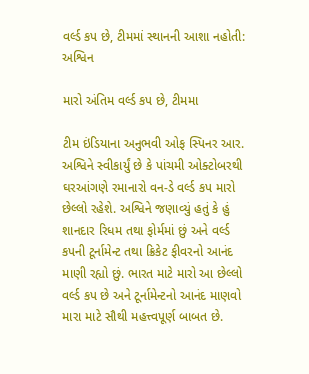વર્લ્ડ કપ છે, ટીમમાં સ્થાનની આશા નહોતી: અશ્વિન

મારો અંતિમ વર્લ્ડ કપ છે, ટીમમા

ટીમ ઇંડિયાના અનુભવી ઓફ સ્પિનર આર. અશ્વિને સ્વીકાર્યું છે કે પાંચમી ઓક્ટોબરથી ઘરઆંગણે રમાનારો વન-ડે વર્લ્ડ કપ મારો છેલ્લો રહેશે. અશ્વિને જણાવ્યું હતું કે હું શાનદાર રિધમ તથા ફોર્મમાં છું અને વર્લ્ડ કપની ટૂર્નામેન્ટ તથા ક્રિકેટ ફીવરનો આનંદ માણી રહ્યો છું. ભારત માટે મારો આ છેલ્લો વર્લ્ડ કપ છે અને ટૂર્નામેન્ટનો આનંદ માણવો મારા માટે સૌથી મહત્ત્વપૂર્ણ બાબત છે.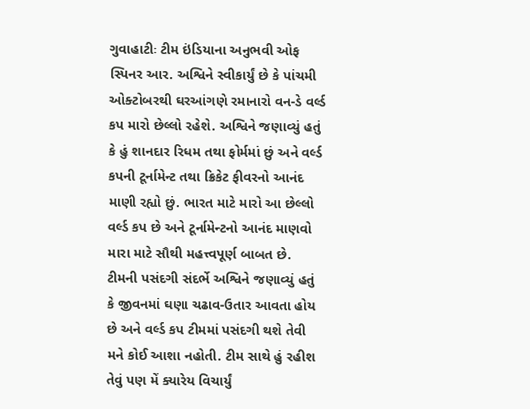ગુવાહાટીઃ ટીમ ઇંડિયાના અનુભવી ઓફ સ્પિનર આર. અશ્વિને સ્વીકાર્યું છે કે પાંચમી ઓક્ટોબરથી ઘરઆંગણે રમાનારો વન-ડે વર્લ્ડ કપ મારો છેલ્લો રહેશે. અશ્વિને જણાવ્યું હતું કે હું શાનદાર રિધમ તથા ફોર્મમાં છું અને વર્લ્ડ કપની ટૂર્નામેન્ટ તથા ક્રિકેટ ફીવરનો આનંદ માણી રહ્યો છું. ભારત માટે મારો આ છેલ્લો વર્લ્ડ કપ છે અને ટૂર્નામેન્ટનો આનંદ માણવો મારા માટે સૌથી મહત્ત્વપૂર્ણ બાબત છે.
ટીમની પસંદગી સંદર્ભે અશ્વિને જણાવ્યું હતું કે જીવનમાં ઘણા ચઢાવ-ઉતાર આવતા હોય છે અને વર્લ્ડ કપ ટીમમાં પસંદગી થશે તેવી મને કોઈ આશા નહોતી. ટીમ સાથે હું રહીશ તેવું પણ મેં ક્યારેય વિચાર્યું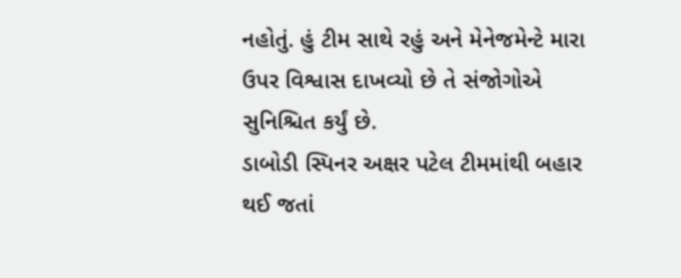નહોતું. હું ટીમ સાથે રહું અને મેનેજમેન્ટે મારા ઉપર વિશ્વાસ દાખવ્યો છે તે સંજોગોએ સુનિશ્ચિત કર્યું છે.
ડાબોડી સ્પિનર અક્ષર પટેલ ટીમમાંથી બહાર થઈ જતાં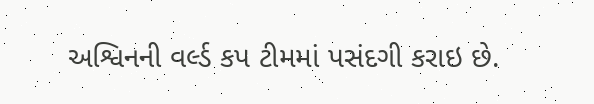અશ્વિનની વર્લ્ડ કપ ટીમમાં પસંદગી કરાઇ છે.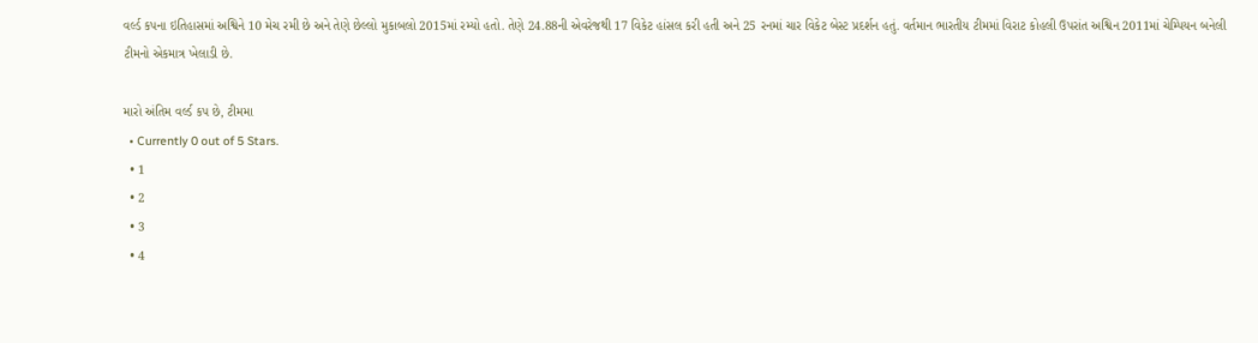વર્લ્ડ કપના ઇતિહાસમાં અશ્વિને 10 મેચ રમી છે અને તેણે છેલ્લો મુકાબલો 2015માં રમ્યો હતો. તેણે 24.88ની એવરેજથી 17 વિકેટ હાંસલ કરી હતી અને 25 રનમાં ચાર વિકેટ બેસ્ટ પ્રદર્શન હતું. વર્તમાન ભારતીય ટીમમાં વિરાટ કોહલી ઉપરાંત અશ્વિન 2011માં ચેમ્પિયન બનેલી ટીમનો એકમાત્ર ખેલાડી છે.

મારો અંતિમ વર્લ્ડ કપ છે, ટીમમા
  • Currently 0 out of 5 Stars.
  • 1
  • 2
  • 3
  • 4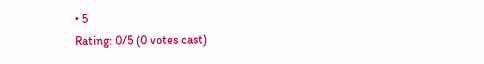• 5
Rating: 0/5 (0 votes cast)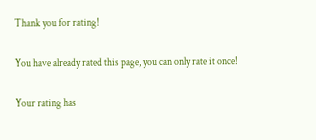Thank you for rating!

You have already rated this page, you can only rate it once!

Your rating has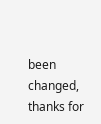been changed, thanks for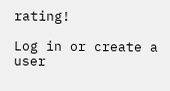rating!

Log in or create a user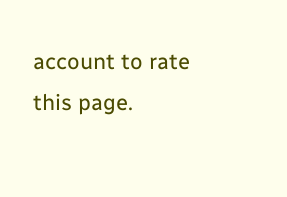account to rate this page.